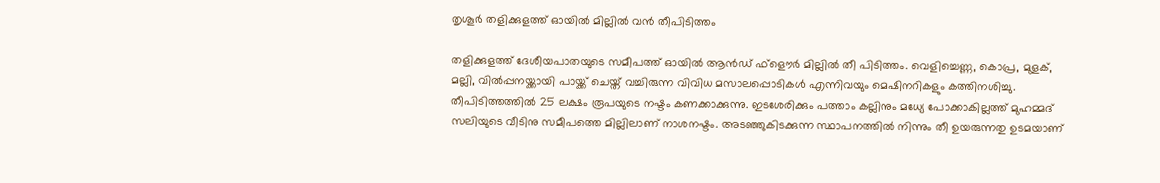തൃശൂർ തളിക്കുളത്ത് ഓയിൽ മില്ലിൽ വൻ തീപിടിത്തം

തളിക്കുളത്ത് ദേശീയപാതയുടെ സമീപത്ത് ഓയിൽ ആൻഡ് ഫ്‌ളൌർ മില്ലിൽ തീ പിടിത്തം. വെളിച്ചെണ്ണ, കൊപ്ര, മുളക്, മല്ലി, വിൽപ്പനയ്ക്കായി പായ്ക്ക് ചെയ്ത് വച്ചിരുന്ന വിവിധ മസാലപ്പൊടികൾ എന്നിവയും മെഷിനറികളും കത്തിനശിച്ചു. തീപിടിത്തത്തിൽ 25 ലക്ഷം രൂപയുടെ നഷ്ടം കണക്കാക്കുന്നു. ഇടശേരിക്കും പത്താം കല്ലിനും മധ്യേ പോക്കാകില്ലത്ത് മുഹമ്മദ് സലിയുടെ വീടിനു സമീപത്തെ മില്ലിലാണ് നാശനഷ്ടം. അടഞ്ഞുകിടക്കുന്ന സ്ഥാപനത്തിൽ നിന്നും തീ ഉയരുന്നതു ഉടമയാണ്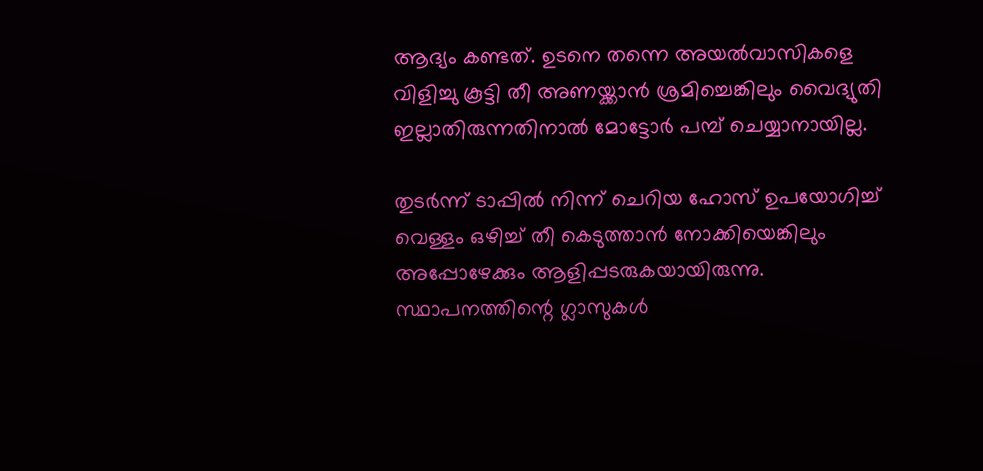ആദ്യം കണ്ടത്. ഉടനെ തന്നെ അയൽവാസികളെ വിളിച്ചു കൂട്ടി തീ അണയ്ക്കാൻ ശ്രമിച്ചെങ്കിലും വൈദ്യുതി ഇല്ലാതിരുന്നതിനാൽ മോട്ടോർ പമ്പ് ചെയ്യാനായില്ല.

തുടർന്ന് ടാപ്പിൽ നിന്ന് ചെറിയ ഹോസ് ഉപയോഗിച്ച് വെള്ളം ഒഴിച്ച് തീ കെടുത്താൻ നോക്കിയെങ്കിലും അപ്പോഴേക്കും ആളിപ്പടരുകയായിരുന്നു. സ്ഥാപനത്തിന്റെ ഗ്ലാസുകൾ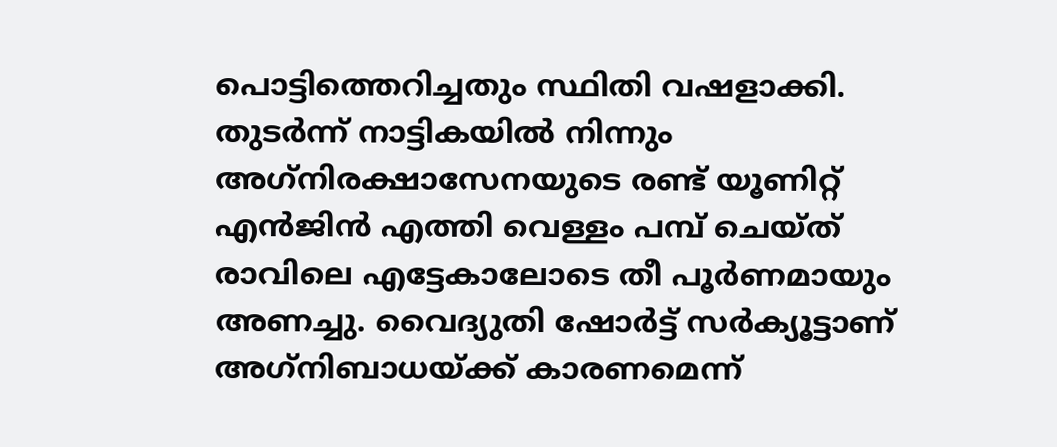പൊട്ടിത്തെറിച്ചതും സ്ഥിതി വഷളാക്കി. തുടർന്ന് നാട്ടികയിൽ നിന്നും അഗ്‌നിരക്ഷാസേനയുടെ രണ്ട് യൂണിറ്റ് എൻജിൻ എത്തി വെള്ളം പമ്പ് ചെയ്ത് രാവിലെ എട്ടേകാലോടെ തീ പൂർണമായും അണച്ചു. വൈദ്യുതി ഷോർട്ട് സർക്യൂട്ടാണ് അഗ്‌നിബാധയ്ക്ക് കാരണമെന്ന്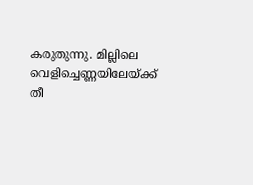കരുതുന്നു. മില്ലിലെ വെളിച്ചെണ്ണയിലേയ്ക്ക് തീ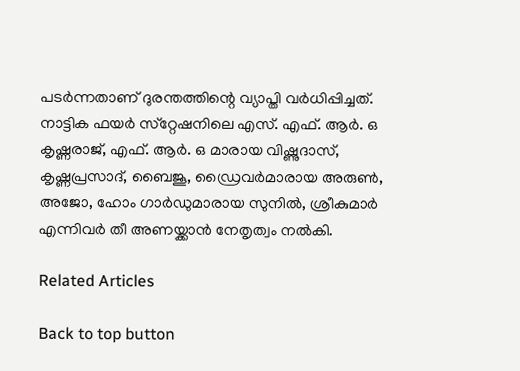പടർന്നതാണ് ദുരന്തത്തിന്റെ വ്യാപ്തി വർധിപ്പിച്ചത്. നാട്ടിക ഫയർ സ്‌റ്റേഷനിലെ എസ്. എഫ്. ആർ. ഒ കൃഷ്ണരാജ്, എഫ്. ആർ. ഒ മാരായ വിഷ്ണുദാസ്, കൃഷ്ണപ്രസാദ്, ബൈജൂ, ഡ്രൈവർമാരായ അരുൺ, അജോ, ഹോം ഗാർഡുമാരായ സുനിൽ, ശ്രീകുമാർ എന്നിവർ തീ അണയ്ക്കാൻ നേതൃത്വം നൽകി.

Related Articles

Back to top button